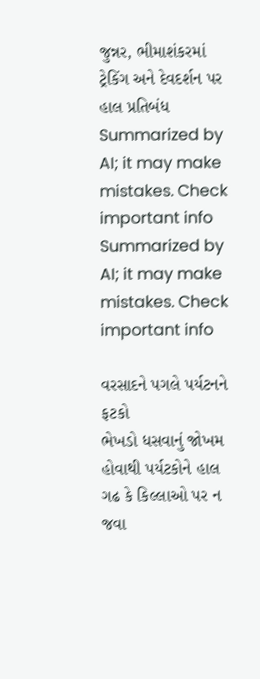જુન્નર, ભીમાશંકરમાં ટ્રેકિંગ અને દેવદર્શન પર હાલ પ્રતિબંધ
Summarized by AI; it may make mistakes. Check important info
Summarized by AI; it may make mistakes. Check important info

વરસાદને પગલે પર્યટનને ફટકો
ભેખડો ધસવાનું જોખમ હોવાથી પર્યટકોને હાલ ગઢ કે કિલ્લાઓ પર ન જવા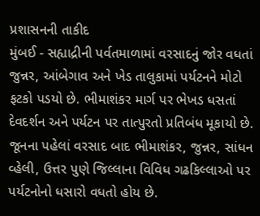પ્રશાસનની તાકીદ
મુંબઈ - સહ્યાદ્રીની પર્વતમાળામાં વરસાદનું જોર વધતાં જુન્નર, આંબેગાવ અને ખેડ તાલુકામાં પર્યટનને મોટો ફટકો પડયો છે. ભીમાશંકર માર્ગ પર ભેખડ ધસતાં દેવદર્શન અને પર્યટન પર તાત્પુરતો પ્રતિબંધ મૂકાયો છે.
જૂનના પહેલાં વરસાદ બાદ ભીમાશંકર, જુન્નર, સાંધન વ્હેલી, ઉત્તર પુણે જિલ્લાના વિવિધ ગઢકિલ્લાઓ પર પર્યટનોનો ધસારો વધતો હોય છે.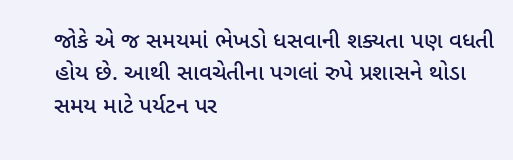જોકે એ જ સમયમાં ભેખડો ધસવાની શક્યતા પણ વધતી હોય છે. આથી સાવચેતીના પગલાં રુપે પ્રશાસને થોડા સમય માટે પર્યટન પર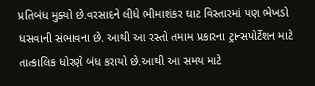પ્રતિબંધ મુક્યો છે.વરસાદને લીધે ભીમાશંકર ઘાટ વિસ્તારમાં પણ ભેખડો ધસવાની સંભાવના છે. આથી આ રસ્તો તમામ પ્રકારના ટ્રાન્સપોર્ટેશન માટે તાત્કાલિક ધોરણે બંધ કરાયો છે.આથી આ સમય માટે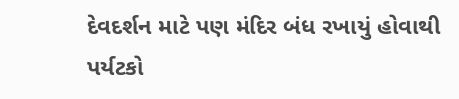દેવદર્શન માટે પણ મંદિર બંધ રખાયું હોવાથી પર્યટકો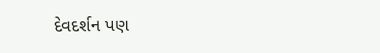દેવદર્શન પણ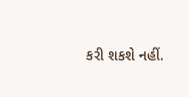કરી શકશે નહીં.